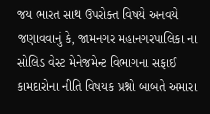જય ભારત સાથ ઉપરોક્ત વિષયે અનવયે જણાવવાનું કે, જામનગર મહાનગરપાલિકા ના સોલિડ વેસ્ટ મેનેજમેન્ટ વિભાગના સફાઈ કામદારોના નીતિ વિષયક પ્રશ્નો બાબતે અમારા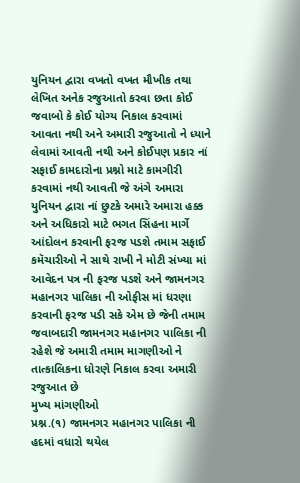યુનિયન દ્વારા વખતો વખત મૌખીક તથા લેખિત અનેક રજુઆતો કરવા છતા કોઈ જવાબો કે કોઈ યોગ્ય નિકાલ કરવામાં આવતા નથી અને અમારી રજુઆતો ને ધ્યાને લેવામાં આવતી નથી અને કોઈપણ પ્રકાર નાં સફાઈ કામદારોના પ્રશ્નો માટે કામગીરી કરવામાં નથી આવતી જે અંગે અમારા યુનિયન દ્વારા નાં છુટકે અમારે અમારા હક્ક અને અધિકારો માટે ભગત સિંહના માર્ગે આંદોલન કરવાની ફરજ પડશે તમામ સફાઈ કમૅચારીઓ ને સાથે રાખી ને મોટી સંખ્યા માં આવેદન પત્ર ની ફરજ પડશે અને જામનગર મહાનગર પાલિકા ની ઓફીસ માં ધરણા કરવાની ફરજ પડી સકે એમ છે જેની તમામ જવાબદારી જામનગર મહાનગર પાલિકા ની રહેશે જે અમારી તમામ માગણીઓ ને તાત્કાલિકના ધોરણે નિકાલ કરવા અમારી રજુઆત છે
મુખ્ય માંગણીઓ
પ્રશ્ન.(૧) જામનગર મહાનગર પાલિકા ની હદમાં વધારો થયેલ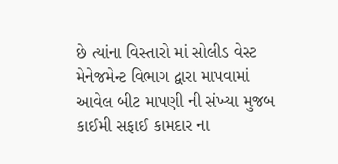છે ત્યાંના વિસ્તારો માં સોલીડ વેસ્ટ મેનેજમેન્ટ વિભાગ દ્વારા માપવામાં આવેલ બીટ માપણી ની સંખ્યા મુજબ કાઈમી સફાઈ કામદાર ના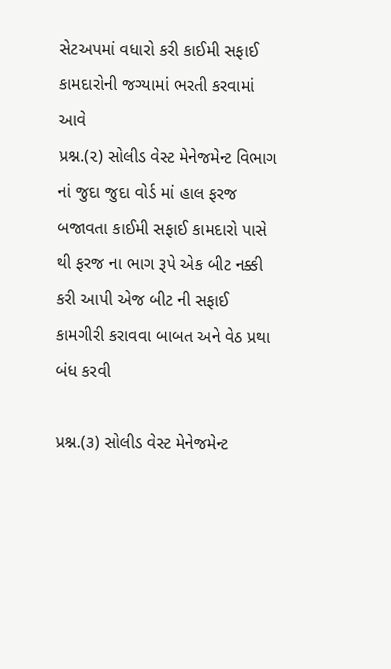સેટઅપમાં વધારો કરી કાઈમી સફાઈ કામદારોની જગ્યામાં ભરતી કરવામાં આવે
પ્રશ્ન.(૨) સોલીડ વેસ્ટ મેનેજમેન્ટ વિભાગ નાં જુદા જુદા વોર્ડ માં હાલ ફરજ બજાવતા કાઈમી સફાઈ કામદારો પાસે થી ફરજ ના ભાગ રૂપે એક બીટ નક્કી કરી આપી એજ બીટ ની સફાઈ કામગીરી કરાવવા બાબત અને વેઠ પ્રથા બંધ કરવી

પ્રશ્ન.(૩) સોલીડ વેસ્ટ મેનેજમેન્ટ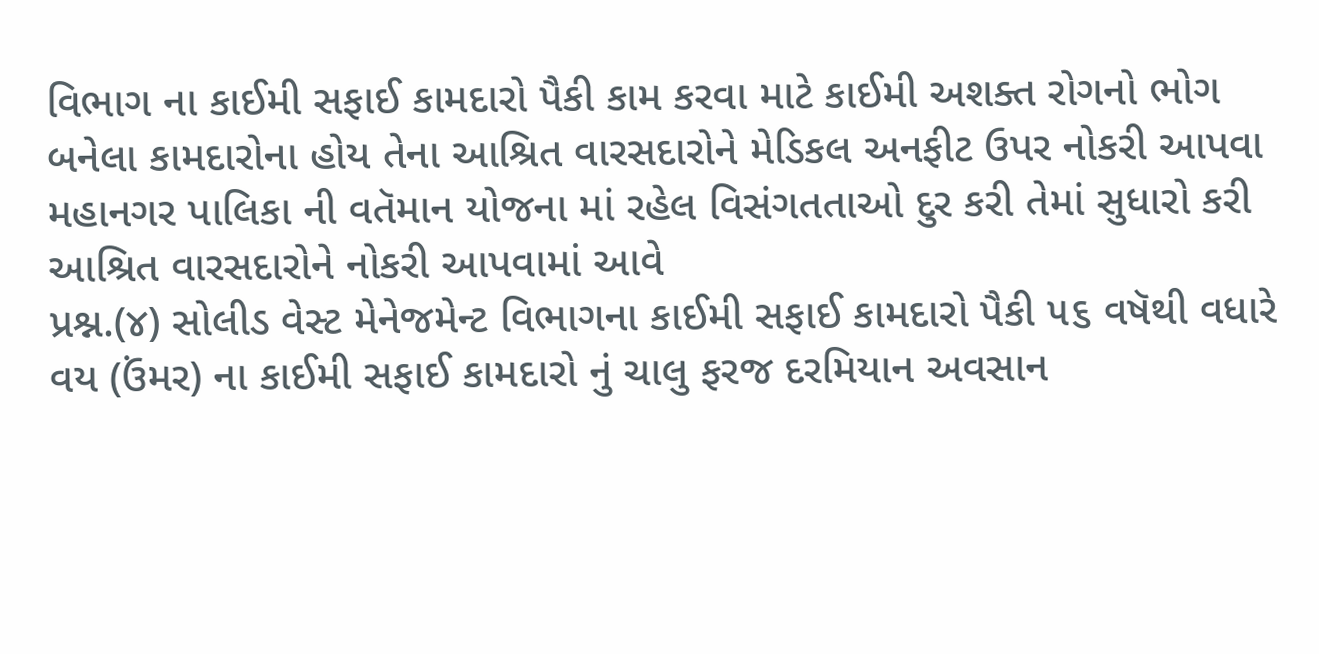વિભાગ ના કાઈમી સફાઈ કામદારો પૈકી કામ કરવા માટે કાઈમી અશક્ત રોગનો ભોગ બનેલા કામદારોના હોય તેના આશ્રિત વારસદારોને મેડિકલ અનફીટ ઉપર નોકરી આપવા મહાનગર પાલિકા ની વતૅમાન યોજના માં રહેલ વિસંગતતાઓ દુર કરી તેમાં સુધારો કરી આશ્રિત વારસદારોને નોકરી આપવામાં આવે
પ્રશ્ન.(૪) સોલીડ વેસ્ટ મેનેજમેન્ટ વિભાગના કાઈમી સફાઈ કામદારો પૈકી ૫૬ વષૅથી વધારે વય (ઉંમર) ના કાઈમી સફાઈ કામદારો નું ચાલુ ફરજ દરમિયાન અવસાન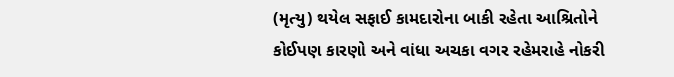(મૃત્યુ) થયેલ સફાઈ કામદારોના બાકી રહેતા આશ્રિતોને કોઈપણ કારણો અને વાંધા અચકા વગર રહેમરાહે નોકરી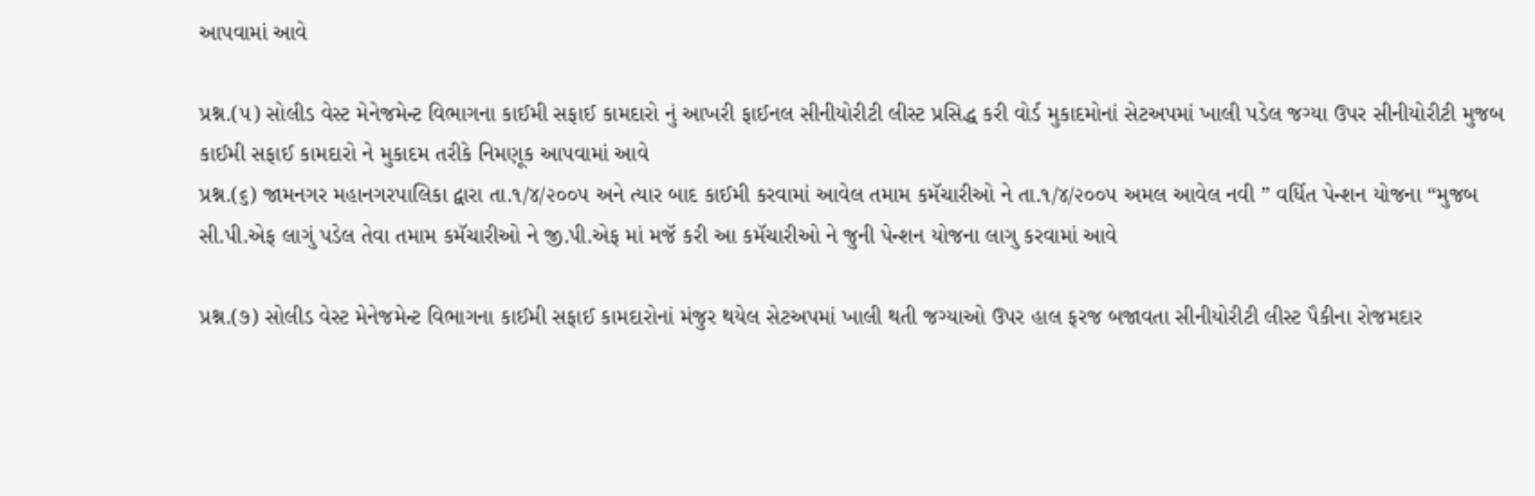આપવામાં આવે

પ્રશ્ન.(૫) સોલીડ વેસ્ટ મેનેજમેન્ટ વિભાગના કાઈમી સફાઈ કામદારો નું આખરી ફાઈનલ સીનીયોરીટી લીસ્ટ પ્રસિદ્ધ કરી વોર્ડ મુકાદમોનાં સેટઅપમાં ખાલી પડેલ જગ્યા ઉપર સીનીયોરીટી મુજબ કાઈમી સફાઈ કામદારો ને મુકાદમ તરીકે નિમણૂક આપવામાં આવે
પ્રશ્ન.(૬) જામનગર મહાનગરપાલિકા દ્વારા તા.૧/૪/૨૦૦૫ અને ત્યાર બાદ કાઈમી કરવામાં આવેલ તમામ કમૅચારીઓ ને તા.૧/૪/૨૦૦૫ અમલ આવેલ નવી ” વર્ધિત પેન્શન યોજના “મુજબ સી.પી.એફ લાગું પડેલ તેવા તમામ કમૅચારીઓ ને જી.પી.એફ માં મજૅ કરી આ કમૅચારીઓ ને જુની પેન્શન યોજના લાગુ કરવામાં આવે

પ્રશ્ન.(૭) સોલીડ વેસ્ટ મેનેજમેન્ટ વિભાગના કાઈમી સફાઈ કામદારોનાં મંજુર થયેલ સેટઅપમાં ખાલી થતી જગ્યાઓ ઉપર હાલ ફરજ બજાવતા સીનીયોરીટી લીસ્ટ પૈકીના રોજમદાર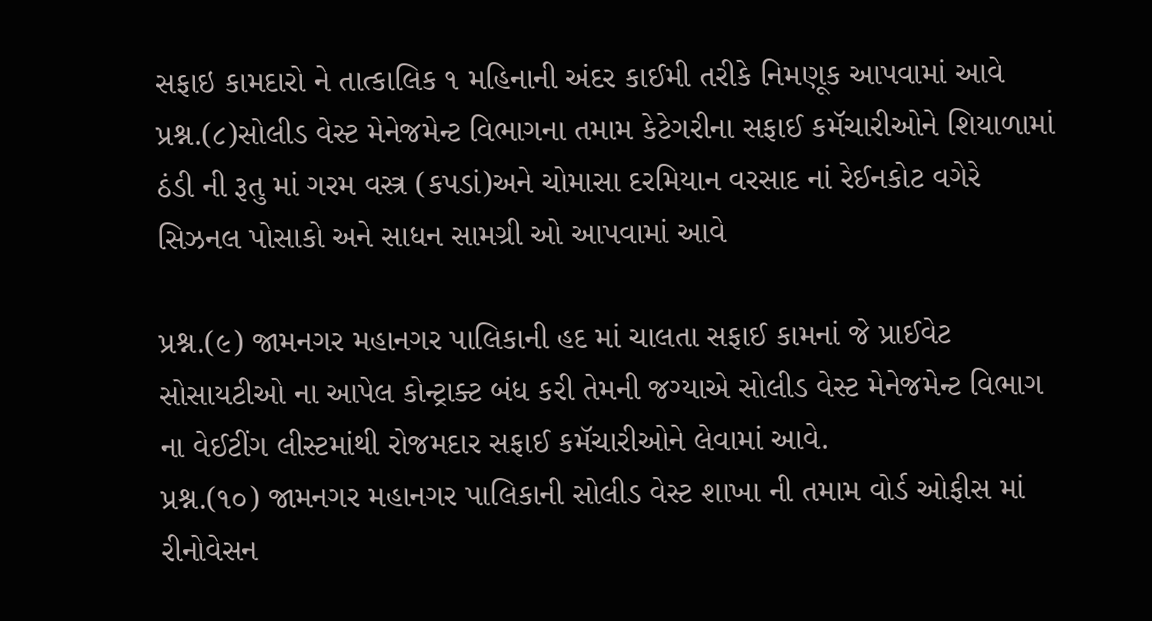સફાઇ કામદારો ને તાત્કાલિક ૧ મહિનાની અંદર કાઈમી તરીકે નિમણૂક આપવામાં આવે
પ્રશ્ન.(૮)સોલીડ વેસ્ટ મેનેજમેન્ટ વિભાગના તમામ કેટેગરીના સફાઈ કમૅચારીઓને શિયાળામાં ઠંડી ની રૂતુ માં ગરમ વસ્ત્ર (કપડાં)અને ચોમાસા દરમિયાન વરસાદ નાં રેઈનકોટ વગેરે સિઝનલ પોસાકો અને સાધન સામગ્રી ઓ આપવામાં આવે

પ્રશ્ન.(૯) જામનગર મહાનગર પાલિકાની હદ માં ચાલતા સફાઈ કામનાં જે પ્રાઈવેટ સોસાયટીઓ ના આપેલ કોન્ટ્રાક્ટ બંધ કરી તેમની જગ્યાએ સોલીડ વેસ્ટ મેનેજમેન્ટ વિભાગ ના વેઈટીંગ લીસ્ટમાંથી રોજમદાર સફાઈ કમૅચારીઓને લેવામાં આવે.
પ્રશ્ન.(૧૦) જામનગર મહાનગર પાલિકાની સોલીડ વેસ્ટ શાખા ની તમામ વોર્ડ ઓફીસ માં રીનોવેસન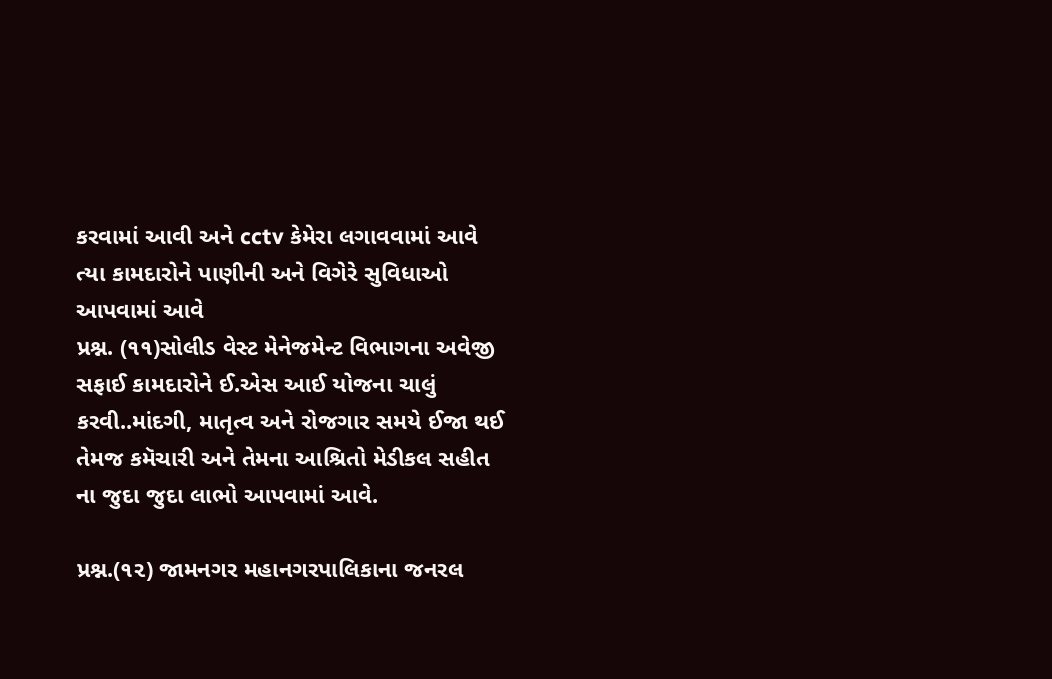કરવામાં આવી અને cctv કેમેરા લગાવવામાં આવે ત્યા કામદારોને પાણીની અને વિગેરે સુવિધાઓ આપવામાં આવે
પ્રશ્ન. (૧૧)સોલીડ વેસ્ટ મેનેજમેન્ટ વિભાગના અવેજી સફાઈ કામદારોને ઈ.એસ આઈ યોજના ચાલું કરવી..માંદગી, માતૃત્વ અને રોજગાર સમયે ઈજા થઈ તેમજ કમૅચારી અને તેમના આશ્રિતો મેડીકલ સહીત ના જુદા જુદા લાભો આપવામાં આવે.

પ્રશ્ન.(૧૨) જામનગર મહાનગરપાલિકાના જનરલ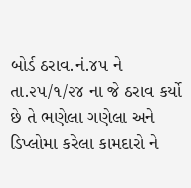બોર્ડ ઠરાવ.નં.૪૫ ને તા.૨૫/૧/૨૪ ના જે ઠરાવ કર્યો છે તે ભણેલા ગણેલા અને ડિપ્લોમા કરેલા કામદારો ને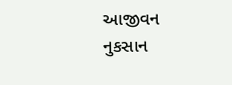આજીવન નુકસાન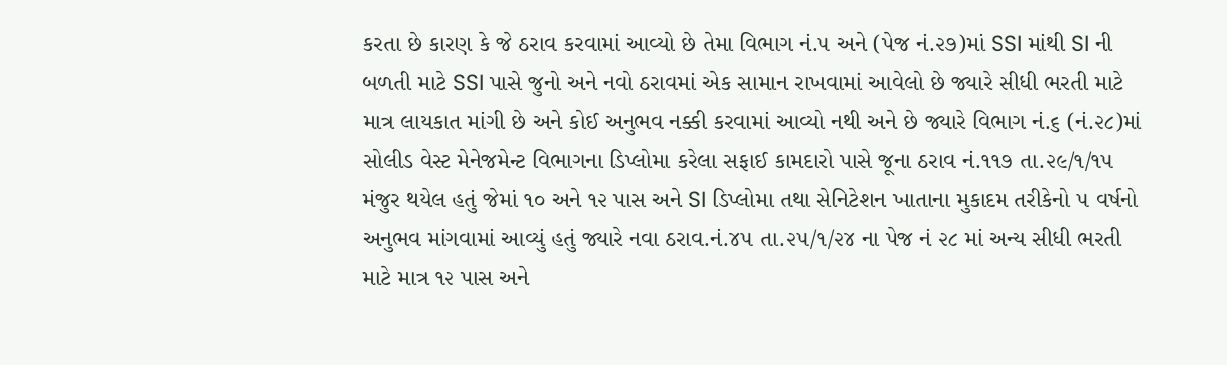કરતા છે કારણ કે જે ઠરાવ કરવામાં આવ્યો છે તેમા વિભાગ નં.૫ અને (પેજ નં.૨૭)માં SSI માંથી SI ની બળતી માટે SSI પાસે જુનો અને નવો ઠરાવમાં એક સામાન રાખવામાં આવેલો છે જ્યારે સીધી ભરતી માટે માત્ર લાયકાત માંગી છે અને કોઈ અનુભવ નક્કી કરવામાં આવ્યો નથી અને છે જ્યારે વિભાગ નં.૬ (નં.૨૮)માં સોલીડ વેસ્ટ મેનેજમેન્ટ વિભાગના ડિપ્લોમા કરેલા સફાઈ કામદારો પાસે જૂના ઠરાવ નં.૧૧૭ તા.૨૯/૧/૧૫ મંજુર થયેલ હતું જેમાં ૧૦ અને ૧૨ પાસ અને SI ડિપ્લોમા તથા સેનિટેશન ખાતાના મુકાદમ તરીકેનો ૫ વર્ષનો અનુભવ માંગવામાં આવ્યું હતું જ્યારે નવા ઠરાવ.નં.૪૫ તા.૨૫/૧/૨૪ ના પેજ નં ૨૮ માં અન્ય સીધી ભરતી માટે માત્ર ૧૨ પાસ અને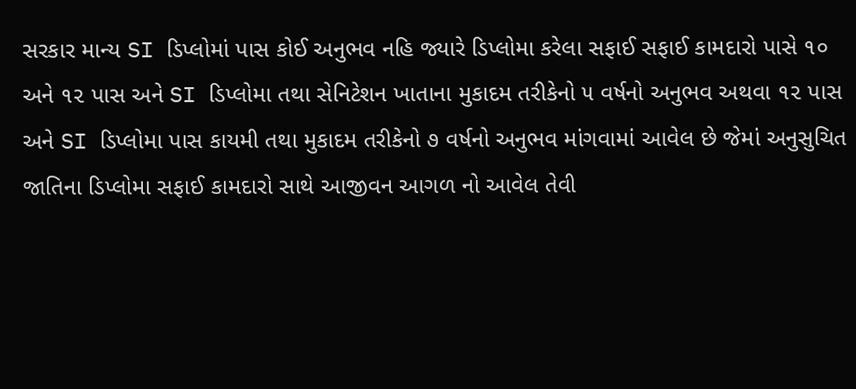સરકાર માન્ય SI ડિપ્લોમાં પાસ કોઈ અનુભવ નહિ જ્યારે ડિપ્લોમા કરેલા સફાઈ સફાઈ કામદારો પાસે ૧૦ અને ૧૨ પાસ અને SI ડિપ્લોમા તથા સેનિટેશન ખાતાના મુકાદમ તરીકેનો ૫ વર્ષનો અનુભવ અથવા ૧૨ પાસ અને SI ડિપ્લોમા પાસ કાયમી તથા મુકાદમ તરીકેનો ૭ વર્ષનો અનુભવ માંગવામાં આવેલ છે જેમાં અનુસુચિત જાતિના ડિપ્લોમા સફાઈ કામદારો સાથે આજીવન આગળ નો આવેલ તેવી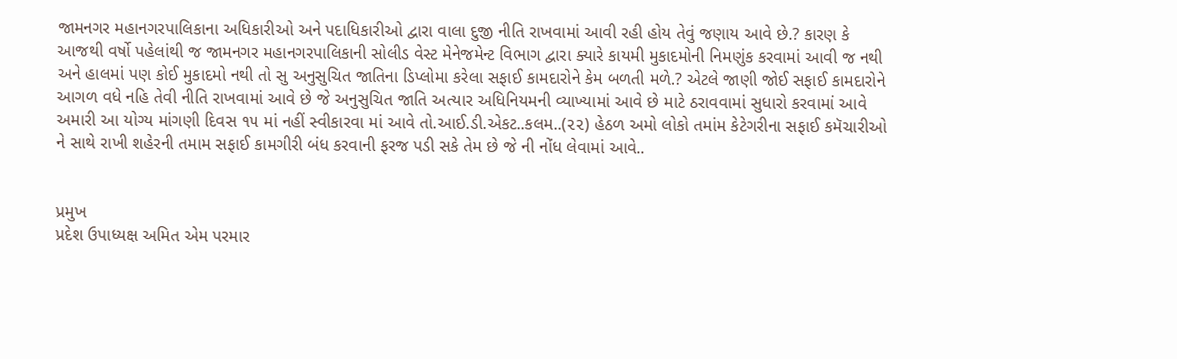જામનગર મહાનગરપાલિકાના અધિકારીઓ અને પદાધિકારીઓ દ્વારા વાલા દુજી નીતિ રાખવામાં આવી રહી હોય તેવું જણાય આવે છે.? કારણ કે આજથી વર્ષો પહેલાંથી જ જામનગર મહાનગરપાલિકાની સોલીડ વેસ્ટ મેનેજમેન્ટ વિભાગ દ્વારા ક્યારે કાયમી મુકાદમોની નિમણુંક કરવામાં આવી જ નથી અને હાલમાં પણ કોઈ મુકાદમો નથી તો સુ અનુસુચિત જાતિના ડિપ્લોમા કરેલા સફાઈ કામદારોને કેમ બળતી મળે.? એટલે જાણી જોઈ સફાઈ કામદારોને આગળ વધે નહિ તેવી નીતિ રાખવામાં આવે છે જે અનુસુચિત જાતિ અત્યાર અધિનિયમની વ્યાખ્યામાં આવે છે માટે ઠરાવવામાં સુધારો કરવામાં આવે
અમારી આ યોગ્ય માંગણી દિવસ ૧૫ માં નહીં સ્વીકારવા માં આવે તો.આઈ.ડી.એકટ..કલમ..(૨૨) હેઠળ અમો લોકો તમાંમ કેટેગરીના સફાઈ કમૅચારીઓ ને સાથે રાખી શહેરની તમામ સફાઈ કામગીરી બંધ કરવાની ફરજ પડી સકે તેમ છે જે ની નોંધ લેવામાં આવે..


પ્રમુખ
પ્રદેશ ઉપાધ્યક્ષ અમિત એમ પરમાર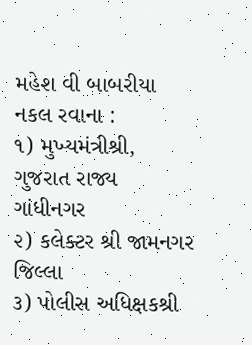મહેશ વી બાબરીયા
નકલ રવાના :
૧) મુખ્યમંત્રીશ્રી, ગુજરાત રાજ્ય ગાંધીનગર
૨) કલેક્ટર શ્રી જામનગર જિલ્લા
૩) પોલીસ અધિક્ષકશ્રી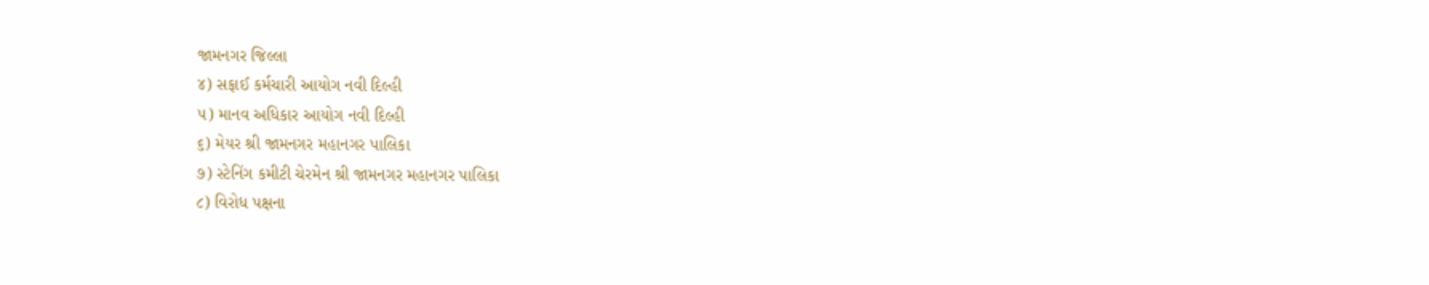જામનગર જિલ્લા
૪) સફાઈ કર્મચારી આયોગ નવી દિલ્હી
૫) માનવ અધિકાર આયોગ નવી દિલ્હી
૬) મેયર શ્રી જામનગર મહાનગર પાલિકા
૭) સ્ટેનિંગ કમીટી ચેરમેન શ્રી જામનગર મહાનગર પાલિકા
૮) વિરોધ પક્ષના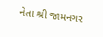નેતા શ્રી જામનગર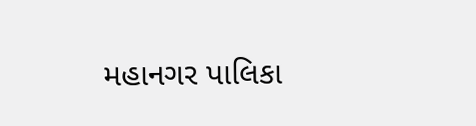મહાનગર પાલિકા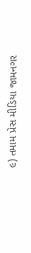૯) તમામ પ્રેસ મીડિયા જામનગર